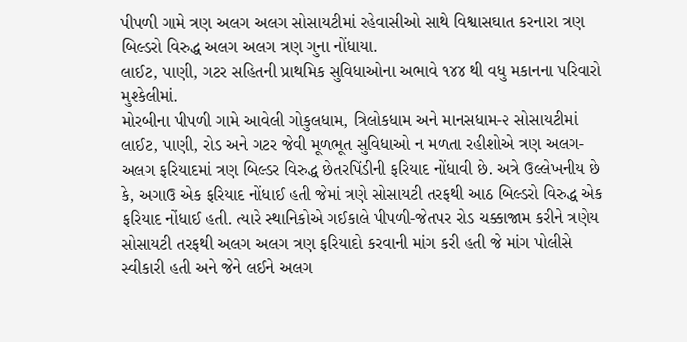પીપળી ગામે ત્રણ અલગ અલગ સોસાયટીમાં રહેવાસીઓ સાથે વિશ્વાસઘાત કરનારા ત્રણ બિલ્ડરો વિરુદ્ધ અલગ અલગ ત્રણ ગુના નોંધાયા.
લાઈટ, પાણી, ગટર સહિતની પ્રાથમિક સુવિધાઓના અભાવે ૧૪૪ થી વધુ મકાનના પરિવારો મુશ્કેલીમાં.
મોરબીના પીપળી ગામે આવેલી ગોકુલધામ, ત્રિલોકધામ અને માનસધામ-૨ સોસાયટીમાં લાઈટ, પાણી, રોડ અને ગટર જેવી મૂળભૂત સુવિધાઓ ન મળતા રહીશોએ ત્રણ અલગ-અલગ ફરિયાદમાં ત્રણ બિલ્ડર વિરુદ્ધ છેતરપિંડીની ફરિયાદ નોંધાવી છે. અત્રે ઉલ્લેખનીય છે કે, અગાઉ એક ફરિયાદ નોંધાઈ હતી જેમાં ત્રણે સોસાયટી તરફથી આઠ બિલ્ડરો વિરુદ્ધ એક ફરિયાદ નોંધાઈ હતી. ત્યારે સ્થાનિકોએ ગઈકાલે પીપળી-જેતપર રોડ ચક્કાજામ કરીને ત્રણેય સોસાયટી તરફથી અલગ અલગ ત્રણ ફરિયાદો કરવાની માંગ કરી હતી જે માંગ પોલીસે સ્વીકારી હતી અને જેને લઈને અલગ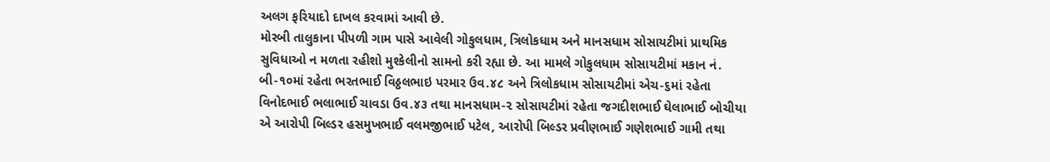અલગ ફરિયાદો દાખલ કરવામાં આવી છે.
મોરબી તાલુકાના પીપળી ગામ પાસે આવેલી ગોકુલધામ, ત્રિલોકધામ અને માનસધામ સોસાયટીમાં પ્રાથમિક સુવિધાઓ ન મળતા રહીશો મુશ્કેલીનો સામનો કરી રહ્યા છે. આ મામલે ગોકુલધામ સોસાયટીમાં મકાન નં. બી-૧૦માં રહેતા ભરતભાઈ વિઠ્ઠલભાઇ પરમાર ઉવ.૪૮ અને ત્રિલોકધામ સોસાયટીમાં એચ-૬માં રહેતા વિનોદભાઈ ભલાભાઈ ચાવડા ઉવ.૪૩ તથા માનસધામ-૨ સોસાયટીમાં રહેતા જગદીશભાઈ ઘેલાભાઈ બોચીયા એ આરોપી બિલ્ડર હસમુખભાઈ વલમજીભાઈ પટેલ, આરોપી બિલ્ડર પ્રવીણભાઈ ગણેશભાઈ ગામી તથા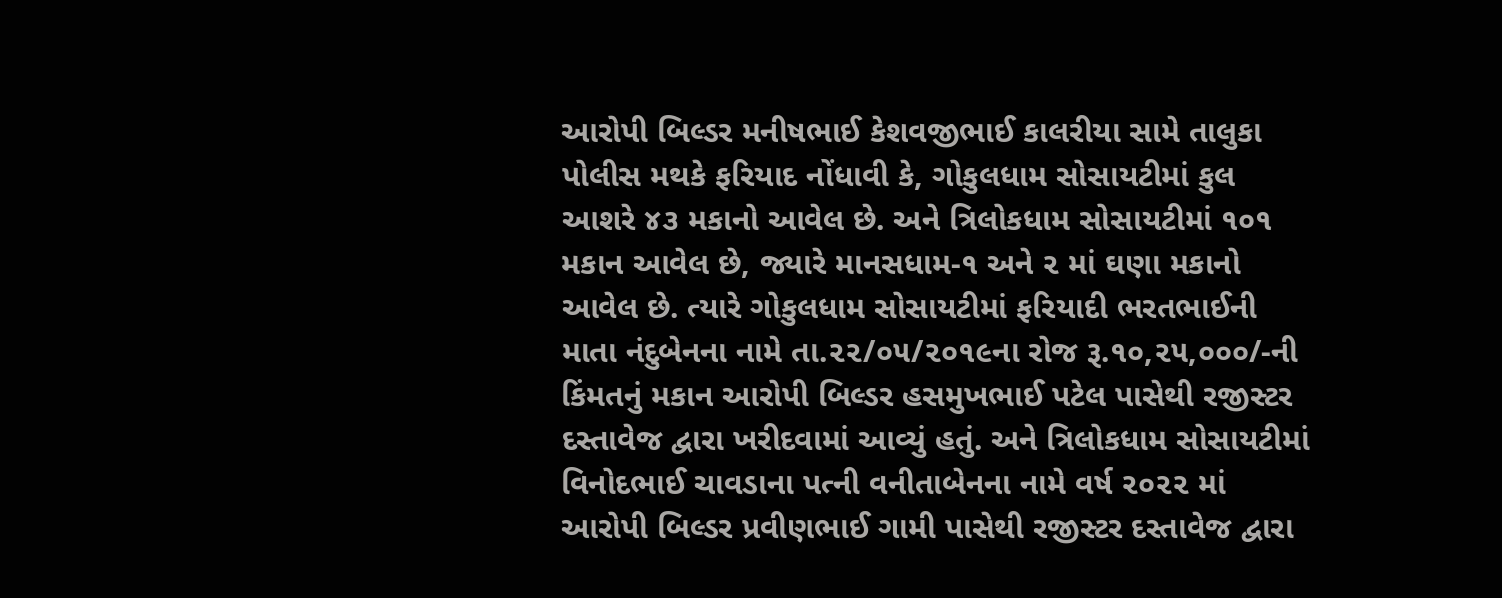આરોપી બિલ્ડર મનીષભાઈ કેશવજીભાઈ કાલરીયા સામે તાલુકા પોલીસ મથકે ફરિયાદ નોંધાવી કે, ગોકુલધામ સોસાયટીમાં કુલ આશરે ૪૩ મકાનો આવેલ છે. અને ત્રિલોકધામ સોસાયટીમાં ૧૦૧ મકાન આવેલ છે, જ્યારે માનસધામ-૧ અને ૨ માં ઘણા મકાનો આવેલ છે. ત્યારે ગોકુલધામ સોસાયટીમાં ફરિયાદી ભરતભાઈની માતા નંદુબેનના નામે તા.૨૨/૦૫/૨૦૧૯ના રોજ રૂ.૧૦,૨૫,૦૦૦/-ની કિંમતનું મકાન આરોપી બિલ્ડર હસમુખભાઈ પટેલ પાસેથી રજીસ્ટર દસ્તાવેજ દ્વારા ખરીદવામાં આવ્યું હતું. અને ત્રિલોકધામ સોસાયટીમાં વિનોદભાઈ ચાવડાના પત્ની વનીતાબેનના નામે વર્ષ ૨૦૨૨ માં આરોપી બિલ્ડર પ્રવીણભાઈ ગામી પાસેથી રજીસ્ટર દસ્તાવેજ દ્વારા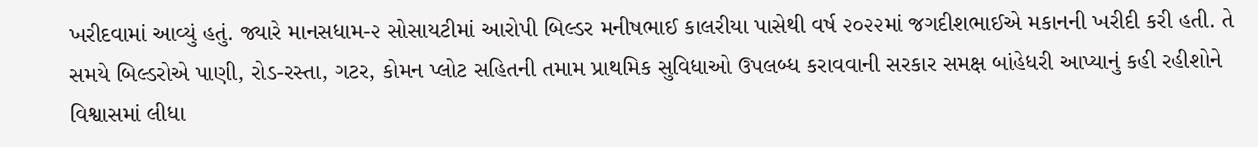ખરીદવામાં આવ્યું હતું. જ્યારે માનસધામ-૨ સોસાયટીમાં આરોપી બિલ્ડર મનીષભાઈ કાલરીયા પાસેથી વર્ષ ૨૦૨૨માં જગદીશભાઈએ મકાનની ખરીદી કરી હતી. તે સમયે બિલ્ડરોએ પાણી, રોડ-રસ્તા, ગટર, કોમન પ્લોટ સહિતની તમામ પ્રાથમિક સુવિધાઓ ઉપલબ્ધ કરાવવાની સરકાર સમક્ષ બાંહેધરી આપ્યાનું કહી રહીશોને વિશ્વાસમાં લીધા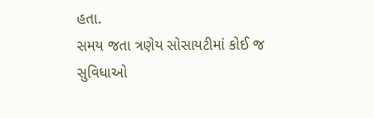હતા.
સમય જતા ત્રણેય સોસાયટીમાં કોઈ જ સુવિધાઓ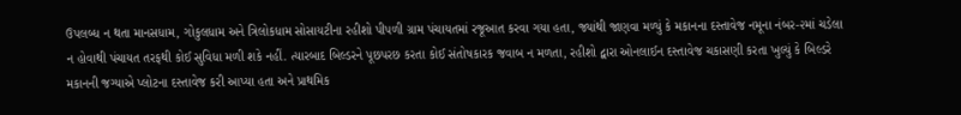ઉપલબ્ધ ન થતા માનસધામ, ગોકુલધામ અને ત્રિલોકધામ સોસાયટીના રહીશો પીપળી ગ્રામ પંચાયતમાં રજૂઆત કરવા ગયા હતા, જ્યાંથી જાણવા મળ્યું કે મકાનના દસ્તાવેજ નમૂના નંબર-૨માં ચડેલા ન હોવાથી પંચાયત તરફથી કોઈ સુવિધા મળી શકે નહીં. ત્યારબાદ બિલ્ડરને પૂછપરછ કરતા કોઈ સંતોષકારક જવાબ ન મળતા, રહીશો દ્વારા ઓનલાઈન દસ્તાવેજ ચકાસણી કરતા ખુલ્યું કે બિલ્ડરે મકાનની જગ્યાએ પ્લોટના દસ્તાવેજ કરી આપ્યા હતા અને પ્રાથમિક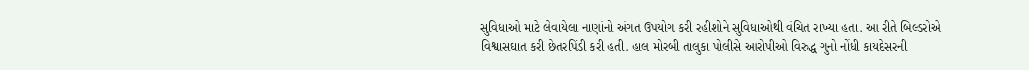સુવિધાઓ માટે લેવાયેલા નાણાંનો અંગત ઉપયોગ કરી રહીશોને સુવિધાઓથી વંચિત રાખ્યા હતા. આ રીતે બિલ્ડરોએ વિશ્વાસઘાત કરી છેતરપિંડી કરી હતી. હાલ મોરબી તાલુકા પોલીસે આરોપીઓ વિરુદ્ધ ગુનો નોંધી કાયદેસરની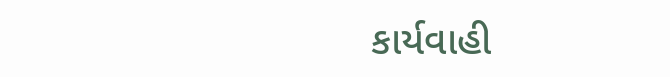કાર્યવાહી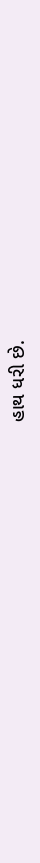હાથ ધરી છે.